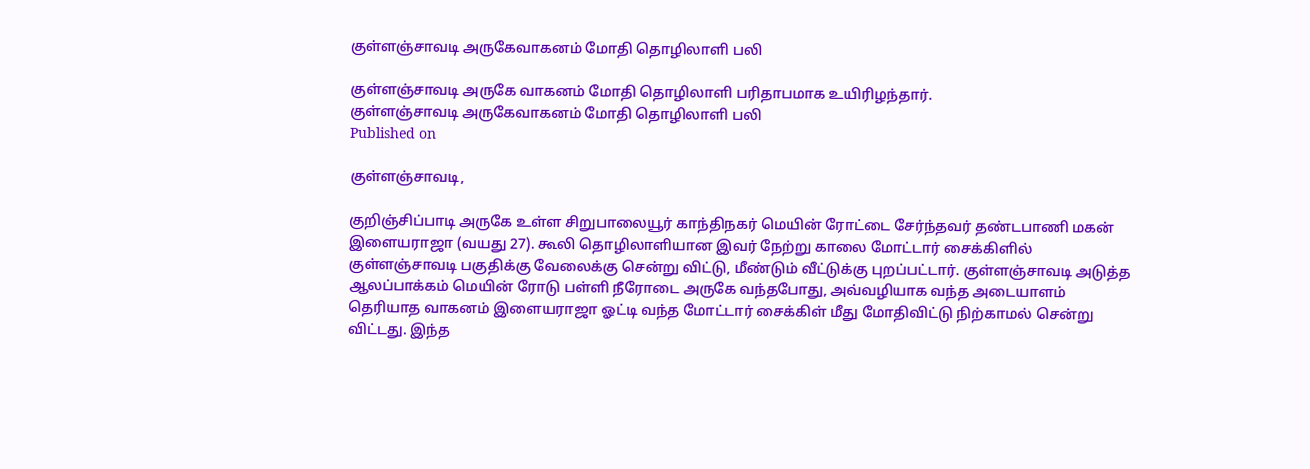குள்ளஞ்சாவடி அருகேவாகனம் மோதி தொழிலாளி பலி

குள்ளஞ்சாவடி அருகே வாகனம் மோதி தொழிலாளி பரிதாபமாக உயிரிழந்தார்.
குள்ளஞ்சாவடி அருகேவாகனம் மோதி தொழிலாளி பலி
Published on

குள்ளஞ்சாவடி,

குறிஞ்சிப்பாடி அருகே உள்ள சிறுபாலையூர் காந்திநகர் மெயின் ரோட்டை சேர்ந்தவர் தண்டபாணி மகன் இளையராஜா (வயது 27). கூலி தொழிலாளியான இவர் நேற்று காலை மோட்டார் சைக்கிளில் குள்ளஞ்சாவடி பகுதிக்கு வேலைக்கு சென்று விட்டு, மீண்டும் வீட்டுக்கு புறப்பட்டார். குள்ளஞ்சாவடி அடுத்த ஆலப்பாக்கம் மெயின் ரோடு பள்ளி நீரோடை அருகே வந்தபோது, அவ்வழியாக வந்த அடையாளம் தெரியாத வாகனம் இளையராஜா ஓட்டி வந்த மோட்டார் சைக்கிள் மீது மோதிவிட்டு நிற்காமல் சென்று விட்டது. இந்த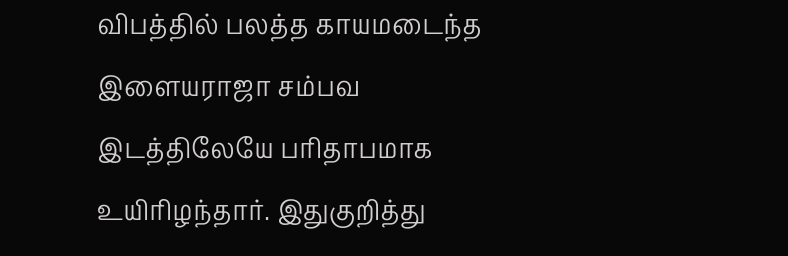விபத்தில் பலத்த காயமடைந்த இளையராஜா சம்பவ இடத்திலேயே பரிதாபமாக உயிரிழந்தார். இதுகுறித்து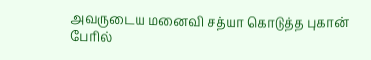அவருடைய மனைவி சத்யா கொடுத்த புகான் பேரில்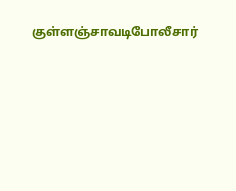குள்ளஞ்சாவடிபோலீசார்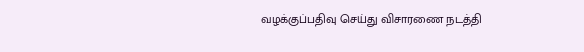வழக்குப்பதிவு செய்து விசாரணை நடத்தி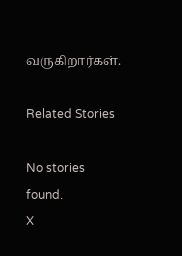வருகிறார்கள்.

Related Stories

No stories found.
X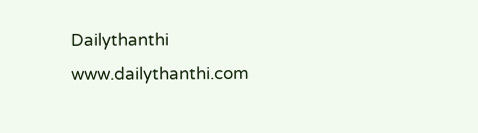Dailythanthi
www.dailythanthi.com